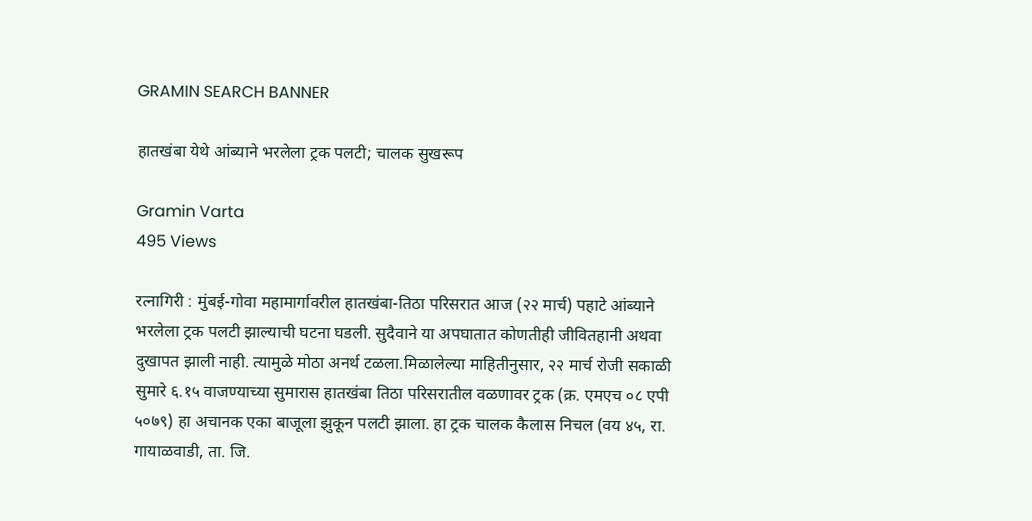GRAMIN SEARCH BANNER

हातखंबा येथे आंब्याने भरलेला ट्रक पलटी; चालक सुखरूप

Gramin Varta
495 Views

रत्नागिरी : मुंबई-गोवा महामार्गावरील हातखंबा-तिठा परिसरात आज (२२ मार्च) पहाटे आंब्याने भरलेला ट्रक पलटी झाल्याची घटना घडली. सुदैवाने या अपघातात कोणतीही जीवितहानी अथवा दुखापत झाली नाही. त्यामुळे मोठा अनर्थ टळला.मिळालेल्या माहितीनुसार, २२ मार्च रोजी सकाळी सुमारे ६.१५ वाजण्याच्या सुमारास हातखंबा तिठा परिसरातील वळणावर ट्रक (क्र. एमएच ०८ एपी ५०७९) हा अचानक एका बाजूला झुकून पलटी झाला. हा ट्रक चालक कैलास निचल (वय ४५, रा. गायाळवाडी, ता. जि.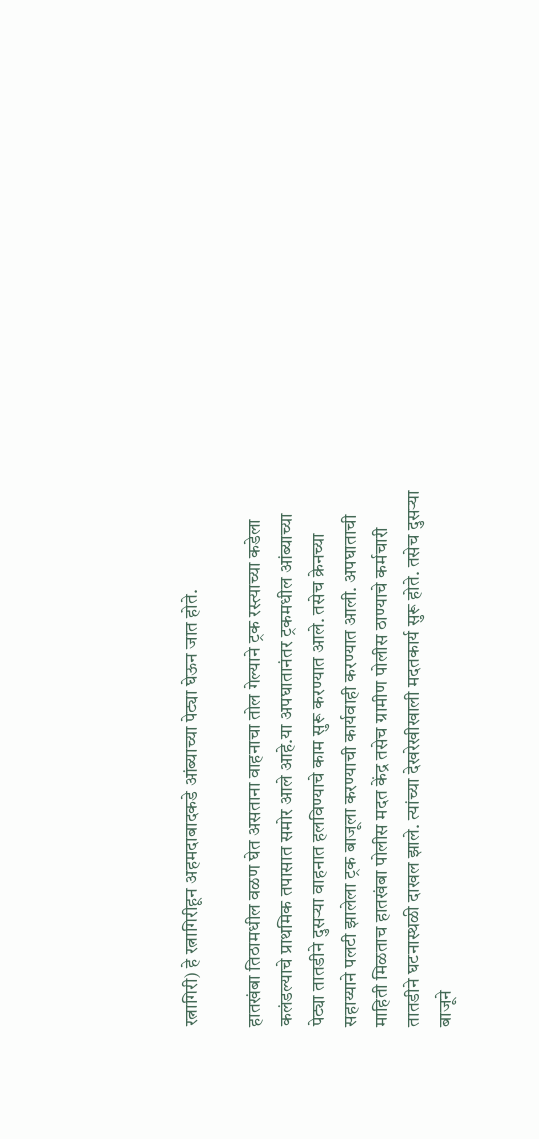रत्नागिरी) हे रत्नागिरीहून अहमदाबादकडे आंब्याच्या पेट्या घेऊन जात होते.

हातखंबा तिठामधील वळण घेत असताना वाहनाचा तोल गेल्याने ट्रक रस्त्याच्या कडेला कलंडल्याचे प्राथमिक तपासात समोर आले आहे.या अपघातानंतर ट्रकमधील आंब्याच्या पेट्या तातडीने दुसऱ्या वाहनात हलविण्याचे काम सुरू करण्यात आले. तसेच क्रेनच्या सहाय्याने पलटी झालेला ट्रक बाजूला करण्याची कार्यवाही करण्यात आली. अपघाताची माहिती मिळताच हातखंबा पोलीस मदत केंद्र तसेच ग्रामीण पोलीस ठाण्याचे कर्मचारी तातडीने घटनास्थळी दाखल झाले. त्यांच्या देखरेखीखाली मदतकार्य सुरू होते. तसेच दुसऱ्या बाजूने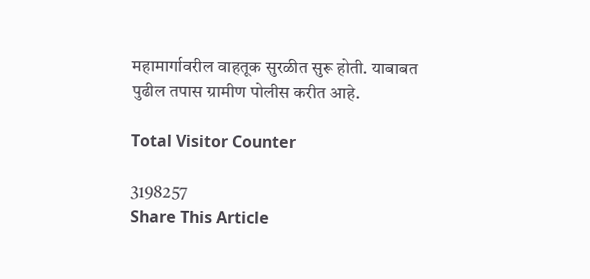महामार्गावरील वाहतूक सुरळीत सुरू होती. याबाबत पुढील तपास ग्रामीण पोलीस करीत आहे.

Total Visitor Counter

3198257
Share This Article